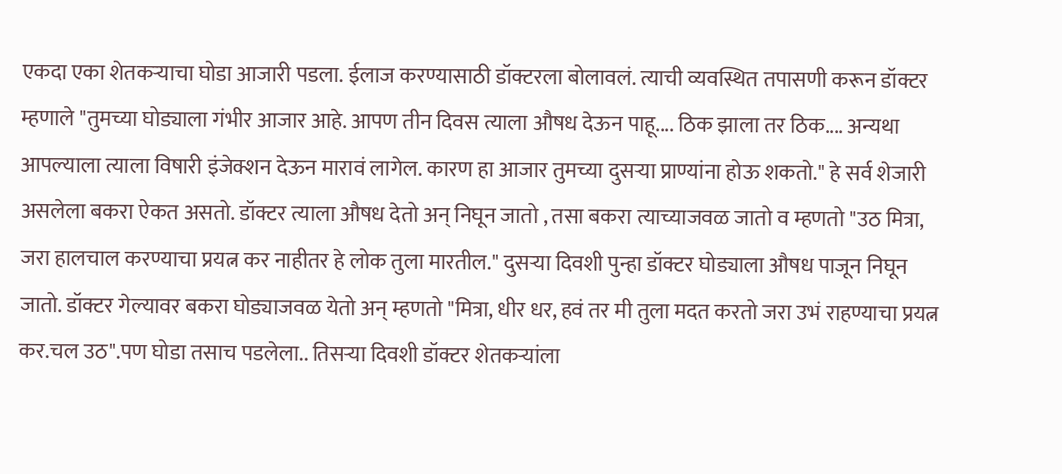एकदा एका शेतकऱ्याचा घोडा आजारी पडला. ईलाज करण्यासाठी डॉक्टरला बोलावलं. त्याची व्यवस्थित तपासणी करून डॉक्टर म्हणाले "तुमच्या घोड्याला गंभीर आजार आहे. आपण तीन दिवस त्याला औषध देऊन पाहू.... ठिक झाला तर ठिक.... अन्यथा आपल्याला त्याला विषारी इंजेक्शन देऊन मारावं लागेल. कारण हा आजार तुमच्या दुसऱ्या प्राण्यांना होऊ शकतो." हे सर्व शेजारी असलेला बकरा ऐकत असतो. डॉक्टर त्याला औषध देतो अन् निघून जातो , तसा बकरा त्याच्याजवळ जातो व म्हणतो "उठ मित्रा, जरा हालचाल करण्याचा प्रयत्न कर नाहीतर हे लोक तुला मारतील." दुसऱ्या दिवशी पुन्हा डॉक्टर घोड्याला औषध पाजून निघून जातो. डॉक्टर गेल्यावर बकरा घोड्याजवळ येतो अन् म्हणतो "मित्रा, धीर धर, हवं तर मी तुला मदत करतो जरा उभं राहण्याचा प्रयत्न कर.चल उठ".पण घोडा तसाच पडलेला.. तिसऱ्या दिवशी डॉक्टर शेतकऱ्यांला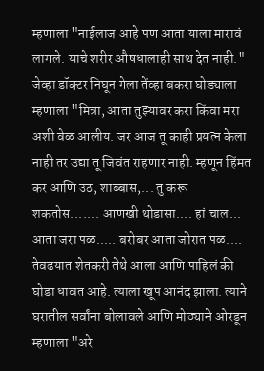म्हणाला "नाईलाज आहे पण आता याला मारावं लागले. याचे शरीर औषधालाही साथ देत नाही." जेव्हा डॉक्टर निघून गेला तेंव्हा बकरा घोड्याला म्हणाला "मित्रा, आता तुझ्यावर करा किंवा मरा अशी वेळ आलीय. जर आज तू काही प्रयत्न केला नाही तर उद्या तू जिवंत राहणार नाही. म्हणून हिंमत कर आणि उठ, शाब्बास,... तु करू शकतोस....... आणखी थोडासा.... हां चाल... आता जरा पळ..... बरोबर आता जोरात पळ.... तेवढयात शेतकरी तेथे आला आणि पाहिलं की घोडा धावत आहे. त्याला खूप आनंद झाला. त्याने घरातील सर्वांना बोलावले आणि मोठ्याने ओरडून म्हणाला "अरे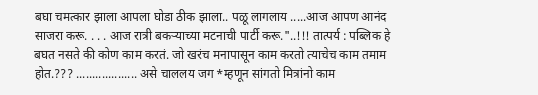बघा चमत्कार झाला आपला घोडा ठीक झाला.. पळू लागलाय .....आज आपण आनंद साजरा करू. . . . आज रात्री बकऱ्याच्या मटनाची पार्टी करू."..!!! तात्पर्य : पब्लिक हे बघत नसते की कोण काम करतं. जो खरंच मनापासून काम करतो त्याचेच काम तमाम होत.??? ................... असे चाललय जग *म्हणून सांगतो मित्रांनो काम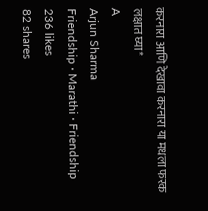करनारा आणि देखावा करनारा या मधला फरक लक्षात घ्या*
A
Arjun Sharma
Friendship · Marathi · Friendship
236 likes
82 shares